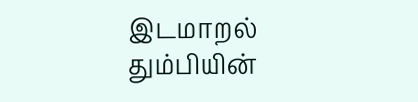இடமாறல்
தும்பியின்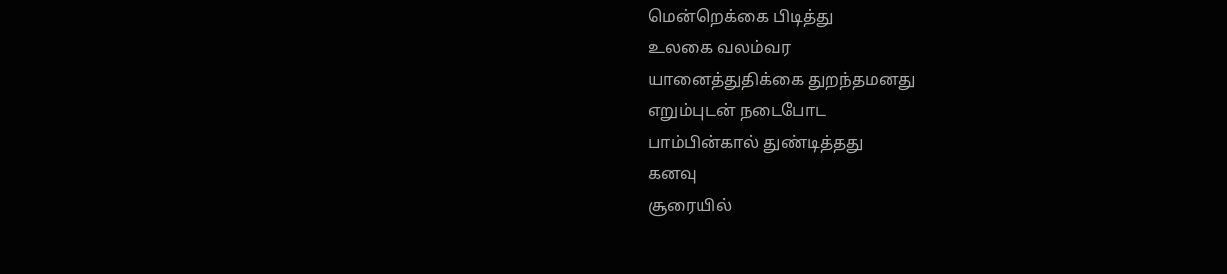மென்றெக்கை பிடித்து
உலகை வலம்வர
யானைத்துதிக்கை துறந்தமனது
எறும்புடன் நடைபோட
பாம்பின்கால் துண்டித்தது
கனவு
சூரையில்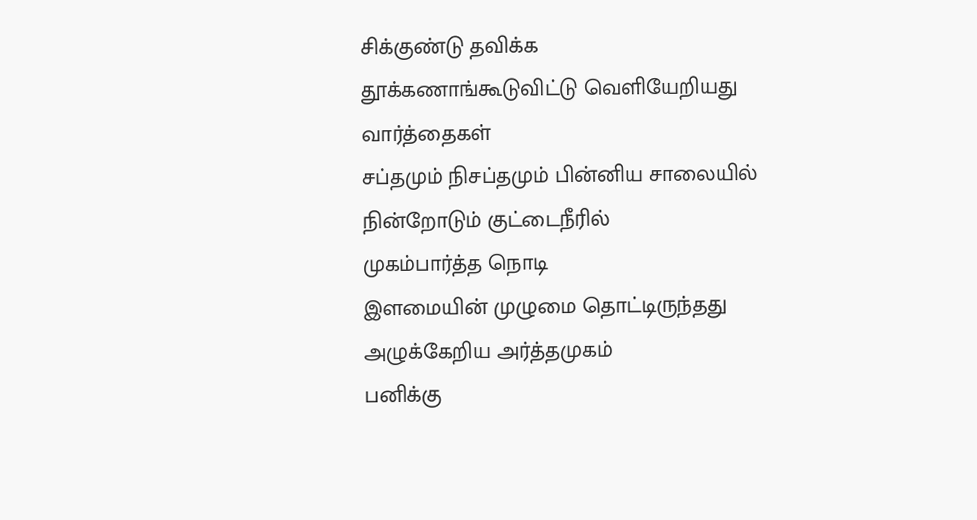சிக்குண்டு தவிக்க
தூக்கணாங்கூடுவிட்டு வெளியேறியது
வார்த்தைகள்
சப்தமும் நிசப்தமும் பின்னிய சாலையில்
நின்றோடும் குட்டைநீரில்
முகம்பார்த்த நொடி
இளமையின் முழுமை தொட்டிருந்தது
அழுக்கேறிய அர்த்தமுகம்
பனிக்கு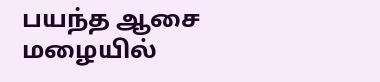பயந்த ஆசை
மழையில்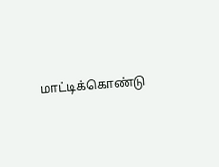மாட்டிக்கொண்டு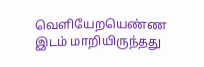வெளியேறயெண்ண
இடம் மாறியிருந்தது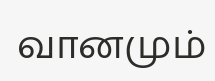வானமும்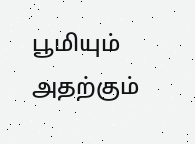பூமியும்
அதற்கும்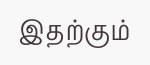இதற்கும்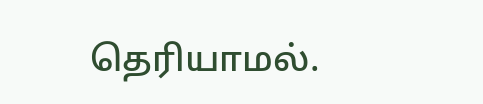தெரியாமல்.